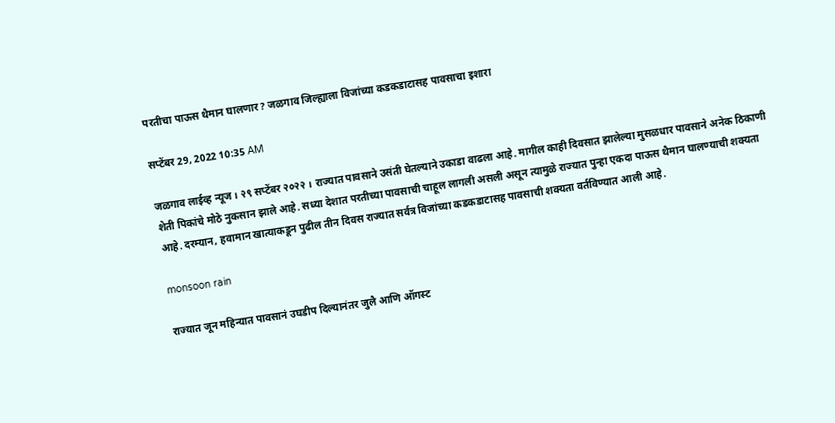परतीचा पाऊस थैमान घालणार? जळगाव जिल्ह्याला विजांच्या कडकडाटासह पावसाचा इशारा

सप्टेंबर 29, 2022 10:35 AM

जळगाव लाईव्ह न्यूज । २९ सप्टेंबर २०२२ । राज्यात पावसाने उसंती घेतल्याने उकाडा वाढला आहे. मागील काही दिवसात झालेल्या मुसळधार पावसाने अनेक ठिकाणी शेती पिकांचे मोठे नुकसान झाले आहे. सध्या देशात परतीच्या पावसाची चाहूल लागली असली असून त्यामुळे राज्यात पुन्हा एकदा पाऊस थैमान घालण्याची शक्यता आहे. दरम्यान, हवामान खात्याकडून पुढील तीन दिवस राज्यात सर्वत्र विजांच्या कडकडाटासह पावसाची शक्यता वर्तविण्यात आली आहे.

monsoon rain

राज्यात जून महिन्यात पावसानं उघडीप दिल्यानंतर जुलै आणि ऑगस्ट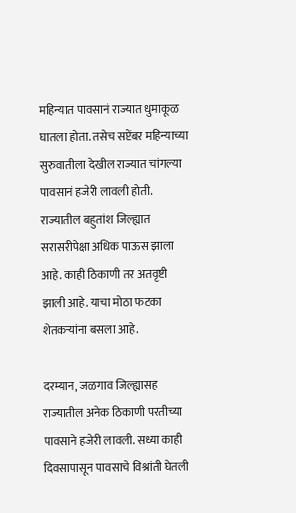महिन्यात पावसानं राज्यात धुमाकूळ घातला होता. तसेच सप्टेंबर महिन्याच्या सुरुवातीला देखील राज्यात चांगल्या पावसानं हजेरी लावली होती. राज्यातील बहुतांश जिल्ह्यात सरासरीपेक्षा अधिक पाऊस झाला आहे. काही ठिकाणी तर अतवृष्टी झाली आहे. याचा मोठा फटका शेतकऱ्यांना बसला आहे.

दरम्यान, जळगाव जिल्ह्यासह राज्यातील अनेक ठिकाणी परतीच्या पावसाने हजेरी लावली. सध्या काही दिवसापासून पावसाचे विश्रांती घेतली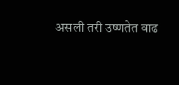असली तरी उष्णतेत वाढ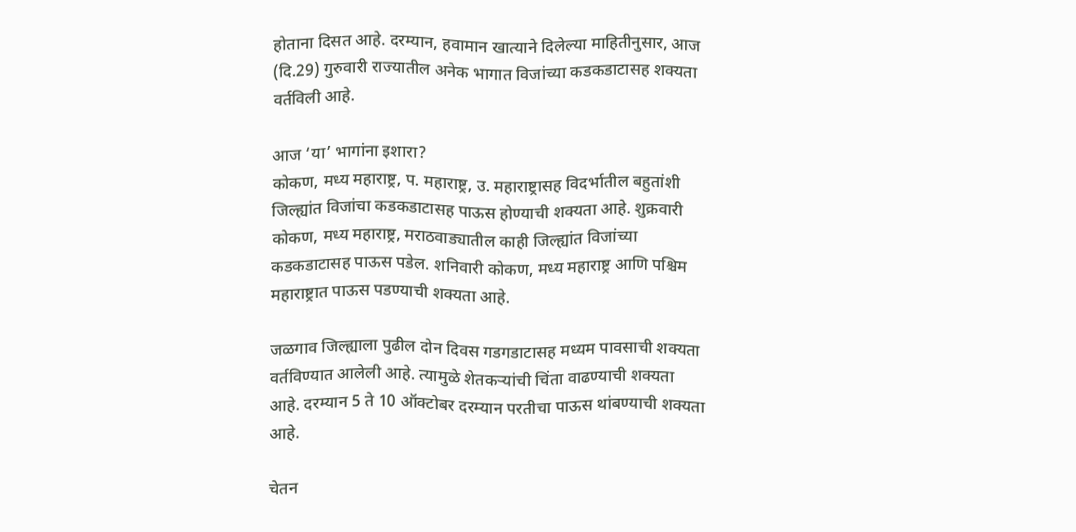होताना दिसत आहे. दरम्यान, हवामान खात्याने दिलेल्या माहितीनुसार, आज (दि.29) गुरुवारी राज्यातील अनेक भागात विजांच्या कडकडाटासह शक्यता वर्तविली आहे.

आज ‘या’ भागांना इशारा?
कोकण, मध्य महाराष्ट्र, प. महाराष्ट्र, उ. महाराष्ट्रासह विदर्भातील बहुतांशी जिल्ह्यांत विजांचा कडकडाटासह पाऊस होण्याची शक्यता आहे. शुक्रवारी कोकण, मध्य महाराष्ट्र, मराठवाड्यातील काही जिल्ह्यांत विजांच्या कडकडाटासह पाऊस पडेल. शनिवारी कोकण, मध्य महाराष्ट्र आणि पश्चिम महाराष्ट्रात पाऊस पडण्याची शक्यता आहे.

जळगाव जिल्ह्याला पुढील दोन दिवस गडगडाटासह मध्यम पावसाची शक्यता वर्तविण्यात आलेली आहे. त्यामुळे शेतकऱ्यांची चिंता वाढण्याची शक्यता आहे. दरम्यान 5 ते 10 ऑक्टोबर दरम्यान परतीचा पाऊस थांबण्याची शक्यता आहे.

चेतन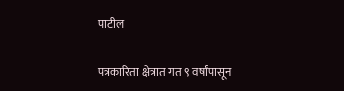पाटील

पत्रकारिता क्षेत्रात गत ९ वर्षांपासून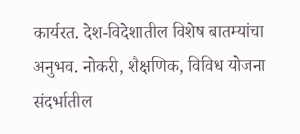कार्यरत. देश-विदेशातील विशेष बातम्यांचा अनुभव. नोकरी, शैक्षणिक, विविध योजना संदर्भातील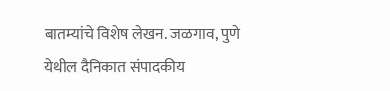बातम्यांचे विशेष लेखन. जळगाव, पुणे येथील दैनिकात संपादकीय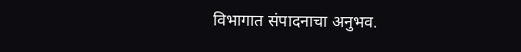विभागात संपादनाचा अनुभव.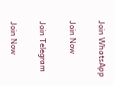Join WhatsApp

Join Now

Join Telegram

Join Now